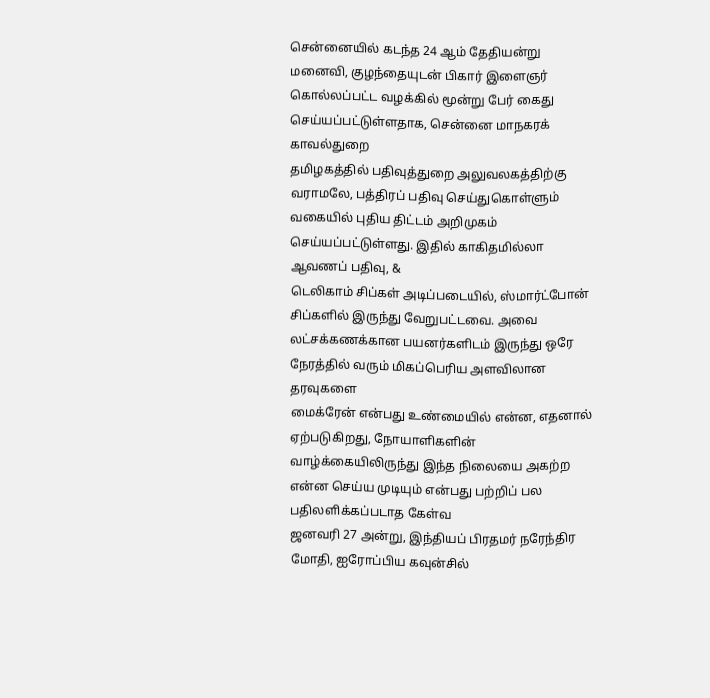சென்னையில் கடந்த 24 ஆம் தேதியன்று மனைவி, குழந்தையுடன் பிகார் இளைஞர் கொல்லப்பட்ட வழக்கில் மூன்று பேர் கைது செய்யப்பட்டுள்ளதாக, சென்னை மாநகரக் காவல்துறை
தமிழகத்தில் பதிவுத்துறை அலுவலகத்திற்கு வராமலே, பத்திரப் பதிவு செய்துகொள்ளும் வகையில் புதிய திட்டம் அறிமுகம் செய்யப்பட்டுள்ளது. இதில் காகிதமில்லா ஆவணப் பதிவு, &
டெலிகாம் சிப்கள் அடிப்படையில், ஸ்மார்ட்போன் சிப்களில் இருந்து வேறுபட்டவை. அவை லட்சக்கணக்கான பயனர்களிடம் இருந்து ஒரே நேரத்தில் வரும் மிகப்பெரிய அளவிலான தரவுகளை
மைக்ரேன் என்பது உண்மையில் என்ன, எதனால் ஏற்படுகிறது, நோயாளிகளின் வாழ்க்கையிலிருந்து இந்த நிலையை அகற்ற என்ன செய்ய முடியும் என்பது பற்றிப் பல பதிலளிக்கப்படாத கேள்வ
ஜனவரி 27 அன்று, இந்தியப் பிரதமர் நரேந்திர மோதி, ஐரோப்பிய கவுன்சில்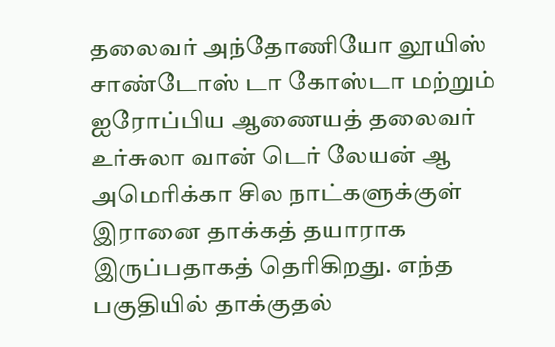தலைவர் அந்தோணியோ லூயிஸ் சாண்டோஸ் டா கோஸ்டா மற்றும் ஐரோப்பிய ஆணையத் தலைவர் உர்சுலா வான் டெர் லேயன் ஆ
அமெரிக்கா சில நாட்களுக்குள் இரானை தாக்கத் தயாராக இருப்பதாகத் தெரிகிறது. எந்த பகுதியில் தாக்குதல்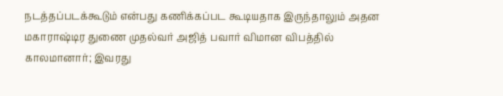நடத்தப்படக்கூடும் என்பது கணிக்கப்பட கூடியதாக இருந்தாலும் அதன
மகாராஷ்டிர துணை முதல்வர் அஜித் பவார் விமான விபத்தில் காலமானார்; இவரது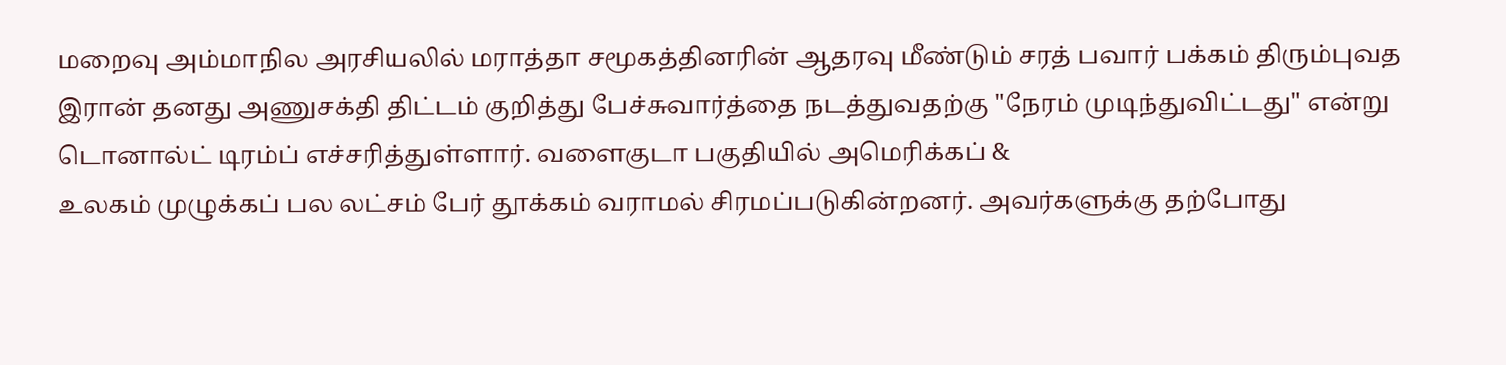மறைவு அம்மாநில அரசியலில் மராத்தா சமூகத்தினரின் ஆதரவு மீண்டும் சரத் பவார் பக்கம் திரும்புவத
இரான் தனது அணுசக்தி திட்டம் குறித்து பேச்சுவார்த்தை நடத்துவதற்கு "நேரம் முடிந்துவிட்டது" என்று டொனால்ட் டிரம்ப் எச்சரித்துள்ளார். வளைகுடா பகுதியில் அமெரிக்கப் &
உலகம் முழுக்கப் பல லட்சம் பேர் தூக்கம் வராமல் சிரமப்படுகின்றனர். அவர்களுக்கு தற்போது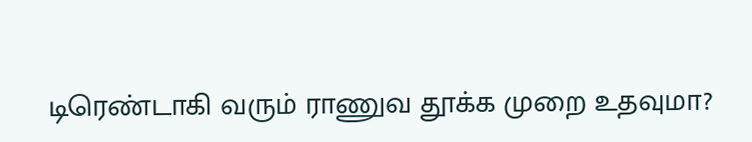டிரெண்டாகி வரும் ராணுவ தூக்க முறை உதவுமா?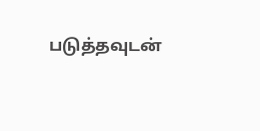படுத்தவுடன்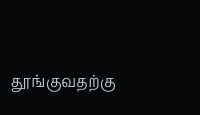தூங்குவதற்கு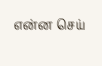என்ன செய்